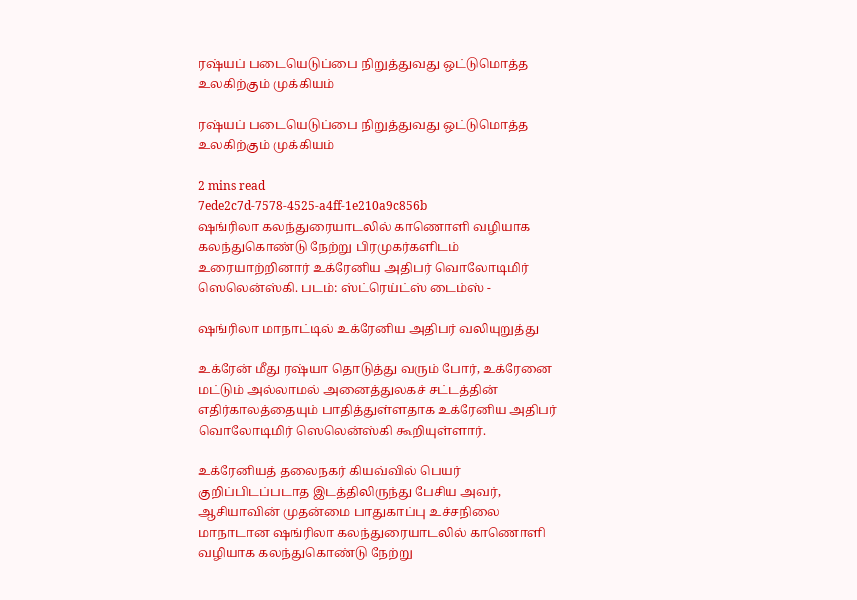ரஷ்யப் படையெடுப்பை நிறுத்துவது ஒட்டுமொத்த உலகிற்கும் முக்கியம்

ரஷ்யப் படையெடுப்பை நிறுத்துவது ஒட்டுமொத்த உலகிற்கும் முக்கியம்

2 mins read
7ede2c7d-7578-4525-a4ff-1e210a9c856b
ஷங்ரிலா கலந்துரையாடலில் காணொளி வழியாக கலந்துகொண்டு நேற்று பிரமுகர்களிடம் உரையாற்றினார் உக்ரேனிய அதிபர் வொலோடிமிர் ஸெலென்ஸ்கி. படம்: ஸ்ட்ரெய்ட்ஸ் டைம்ஸ் -

ஷங்ரிலா மாநாட்டில் உக்ரேனிய அதிபர் வலியுறுத்து

உக்ரேன் மீது ரஷ்யா தொடுத்து வரும் போர், உக்ரேனை மட்டும் அல்லாமல் அனைத்துலகச் சட்டத்தின் எதிர்காலத்தையும் பாதித்துள்ளதாக உக்ரேனிய அதிபர் வொலோடிமிர் ஸெலென்ஸ்கி கூறியுள்ளார்.

உக்ரேனியத் தலைநகர் கியவ்வில் பெயர் குறிப்பிடப்படாத இடத்திலிருந்து பேசிய அவர், ஆசியாவின் முதன்மை பாதுகாப்பு உச்சநிலை மாநாடான ஷங்ரிலா கலந்துரையாடலில் காணொளி வழியாக கலந்துகொண்டு நேற்று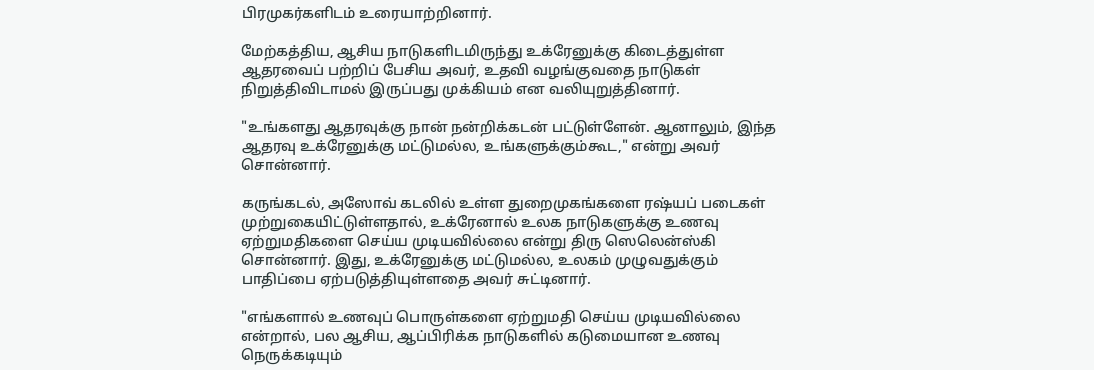பிரமுகர்களிடம் உரையாற்றினார்.

மேற்கத்திய, ஆசிய நாடுகளிடமிருந்து உக்ரேனுக்கு கிடைத்துள்ள ஆதரவைப் பற்றிப் பேசிய அவர், உதவி வழங்குவதை நாடுகள் நிறுத்திவிடாமல் இருப்பது முக்கியம் என வலியுறுத்தினார்.

"உங்களது ஆதரவுக்கு நான் நன்றிக்கடன் பட்டுள்ளேன். ஆனாலும், இந்த ஆதரவு உக்ரேனுக்கு மட்டுமல்ல, உங்களுக்கும்கூட," என்று அவர் சொன்னார்.

கருங்கடல், அஸோவ் கடலில் உள்ள துறைமுகங்களை ரஷ்யப் படைகள் முற்றுகையிட்டுள்ளதால், உக்ரேனால் உலக நாடுகளுக்கு உணவு ஏற்றுமதிகளை செய்ய முடியவில்லை என்று திரு ஸெலென்ஸ்கி சொன்னார். இது, உக்ரேனுக்கு மட்டுமல்ல, உலகம் முழுவதுக்கும் பாதிப்பை ஏற்படுத்தியுள்ளதை அவர் சுட்டினார்.

"எங்களால் உணவுப் பொருள்களை ஏற்றுமதி செய்ய முடியவில்லை என்றால், பல ஆசிய, ஆப்பிரிக்க நாடுகளில் கடுமையான உணவு நெருக்கடியும்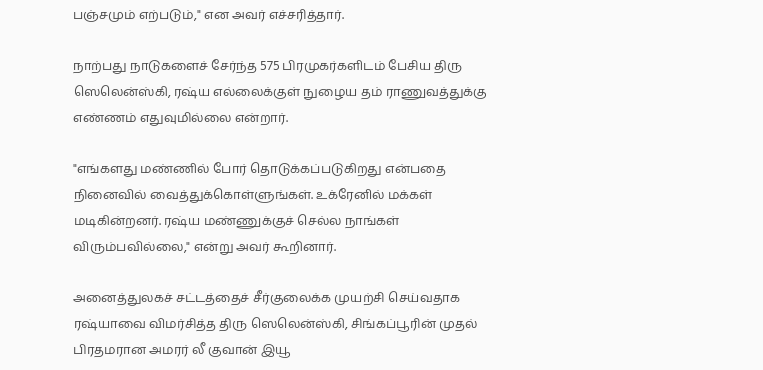பஞ்சமும் எற்படும்," என அவர் எச்சரித்தார்.

நாற்பது நாடுகளைச் சேர்ந்த 575 பிரமுகர்களிடம் பேசிய திரு ஸெலென்ஸ்கி, ரஷ்ய எல்லைக்குள் நுழைய தம் ராணுவத்துக்கு எண்ணம் எதுவுமில்லை என்றார்.

"எங்களது மண்ணில் போர் தொடுக்கப்படுகிறது என்பதை நினைவில் வைத்துக்கொள்ளுங்கள். உக்ரேனில் மக்கள் மடிகின்றனர். ரஷ்ய மண்ணுக்குச் செல்ல நாங்கள் விரும்பவில்லை," என்று அவர் கூறினார்.

அனைத்துலகச் சட்டத்தைச் சீர்குலைக்க முயற்சி செய்வதாக ரஷ்யாவை விமர்சித்த திரு ஸெலென்ஸ்கி, சிங்கப்பூரின் முதல் பிரதமரான அமரர் லீ குவான் இயூ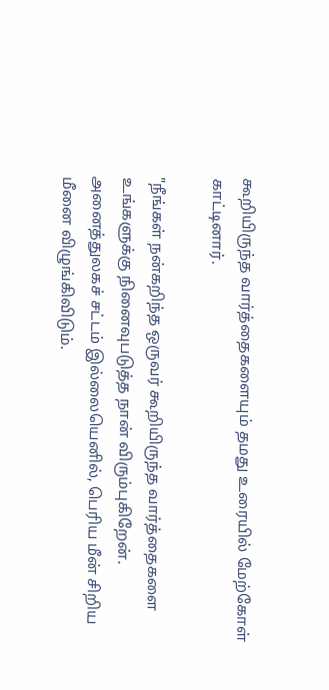கூறியிருந்த வார்த்தைகளையும் தமது உரையில் மேற்கோள் காட்டினார்.

"நீங்கள் நன்கறிந்த ஒருவர் கூறியிருந்த வார்த்தைகளை உங்களுக்கு நினைவுபடுத்த நான் விரும்புகிறேன். அனைத்துலகச் சட்டம் இல்லையெனில், பெரிய மீன் சிறிய மீனை விழுங்கிவிடும்.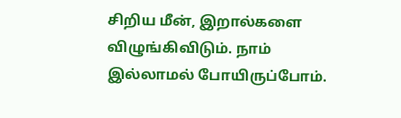சிறிய மீன், இறால்களை விழுங்கிவிடும். நாம் இல்லாமல் போயிருப்போம்.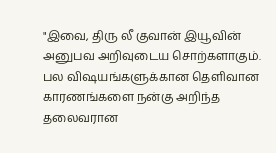"இவை, திரு லீ குவான் இயூவின் அனுபவ அறிவுடைய சொற்களாகும். பல விஷயங்களுக்கான தெளிவான காரணங்களை நன்கு அறிந்த தலைவரான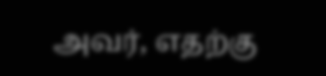அவர், எதற்கு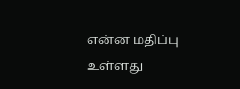என்ன மதிப்பு உள்ளது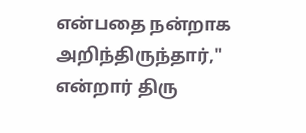என்பதை நன்றாக அறிந்திருந்தார்," என்றார் திரு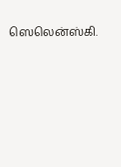ஸெலென்ஸ்கி.